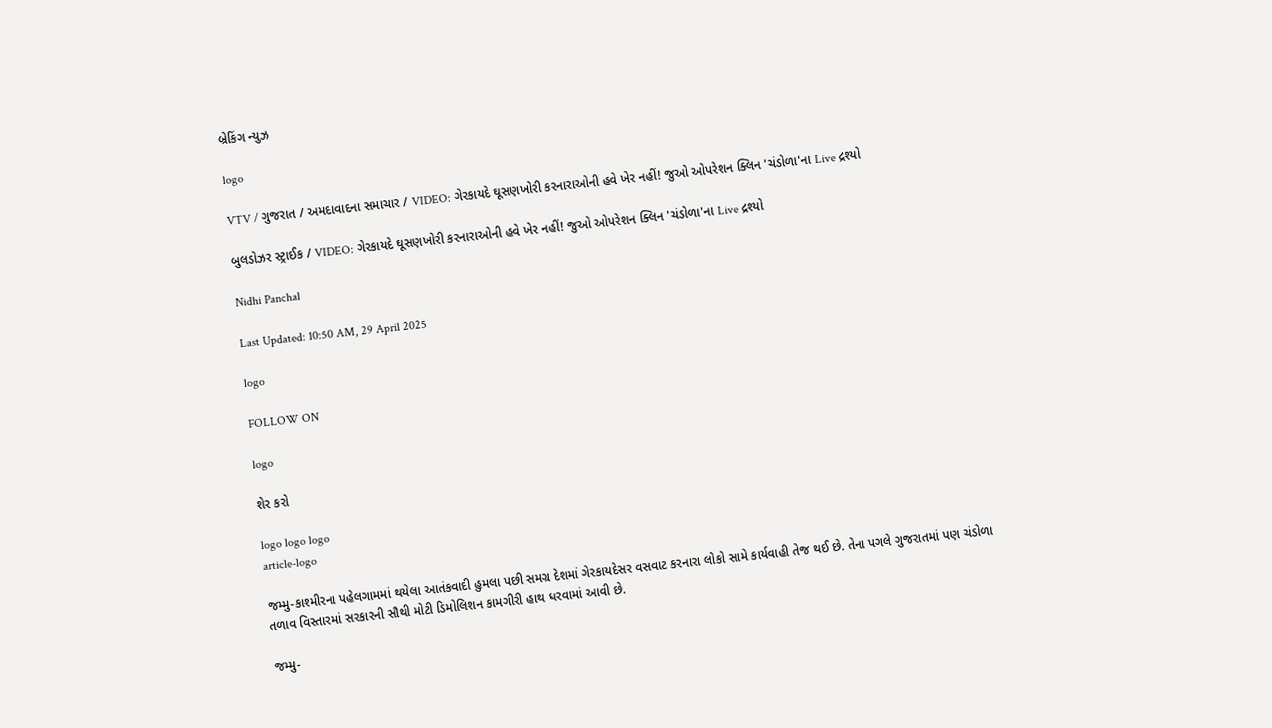બ્રેકિંગ ન્યુઝ

logo

VTV / ગુજરાત / અમદાવાદના સમાચાર / VIDEO: ગેરકાયદે ઘૂસણખોરી કરનારાઓની હવે ખેર નહીં! જુઓ ઓપરેશન ક્લિન 'ચંડોળા'ના Live દ્રશ્યો

બુલડોઝર સ્ટ્રાઈક / VIDEO: ગેરકાયદે ઘૂસણખોરી કરનારાઓની હવે ખેર નહીં! જુઓ ઓપરેશન ક્લિન 'ચંડોળા'ના Live દ્રશ્યો

Nidhi Panchal

Last Updated: 10:50 AM, 29 April 2025

logo

FOLLOW ON

logo

શેર કરો

logo logo logo
article-logo

જમ્મુ-કાશ્મીરના પહેલગામમાં થયેલા આતંકવાદી હુમલા પછી સમગ્ર દેશમાં ગેરકાયદેસર વસવાટ કરનારા લોકો સામે કાર્યવાહી તેજ થઈ છે. તેના પગલે ગુજરાતમાં પણ ચંડોળા તળાવ વિસ્તારમાં સરકારની સૌથી મોટી ડિમોલિશન કામગીરી હાથ ધરવામાં આવી છે.

જમ્મુ-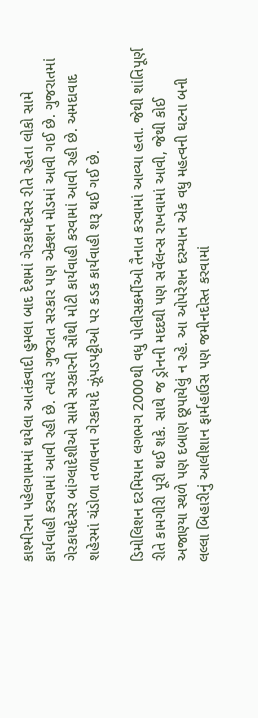કાશ્મીરના પહેલગામમાં થયેલા આતંકવાદી હુમલા બાદ દેશમાં ગેરકાયદેસર રીતે રહેતા લોકો સામે કાર્યવાહી કરવામાં આવી રહી છે. ત્યારે ગુજરાત સરકાર પણ એક્શન મોડમાં આવી ગઈ છે. ગુજરાતમાં ગેરકાયદેસર બાંગ્લાદેશીઓ સામે સરકારની સૌથી મોટી કાર્યવાહી કરવામાં આવી રહી છે. અમદાવાદ શહેરમાં ચંડોળા તળાવના ગેરકાયદે ઝૂંપડપટ્ટીઓ પર કડક કાર્યવાહી શરૂ થઈ ગઈ છે.

ડિમોલિશન દરમિયાન લગભગ 2000થી વધુ પોલીસકર્મીઓ તૈનાત કરવામાં આવ્યા હતા. જેથી શાંતિપૂર્ણ રીતે કામગીરી પૂરી થઈ શકે. સાથે જ ડ્રોનની મદદથી પણ સર્વેલન્સ રાખવામાં આવી, જેથી કોઈ અજાણ્યા સ્થળે પણ દબાણ છૂપાયેલું ન રહે. આ ઓપરેશન દરમ્યાન એક વધુ મહત્વની ઘટના બની લલ્લા બિહારીનું આલીશાન ફાર્મહાઉસ પણ જમીનદોસ્ત કરવામાં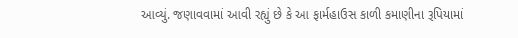આવ્યું. જણાવવામાં આવી રહ્યું છે કે આ ફાર્મહાઉસ કાળી કમાણીના રૂપિયામાં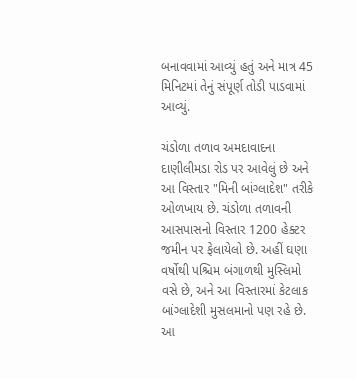બનાવવામાં આવ્યું હતું અને માત્ર 45 મિનિટમાં તેનું સંપૂર્ણ તોડી પાડવામાં આવ્યું.

ચંડોળા તળાવ અમદાવાદના દાણીલીમડા રોડ પર આવેલું છે અને આ વિસ્તાર "મિની બાંગ્લાદેશ" તરીકે ઓળખાય છે. ચંડોળા તળાવની આસપાસનો વિસ્તાર 1200 હેક્ટર જમીન પર ફેલાયેલો છે. અહીં ઘણા વર્ષોથી પશ્ચિમ બંગાળથી મુસ્લિમો વસે છે, અને આ વિસ્તારમાં કેટલાક બાંગ્લાદેશી મુસલમાનો પણ રહે છે. આ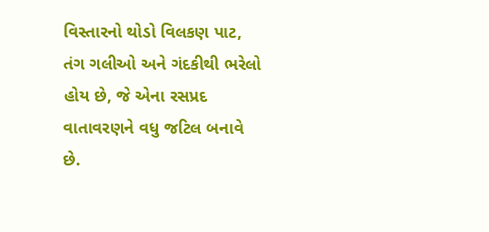વિસ્તારનો થોડો વિલકણ પાટ, તંગ ગલીઓ અને ગંદકીથી ભરેલો હોય છે, જે એના રસપ્રદ વાતાવરણને વધુ જટિલ બનાવે છે.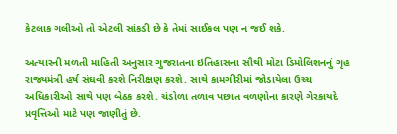કેટલાક ગલીઓ તો એટલી સાંકડી છે કે તેમાં સાઈકલ પણ ન જઈ શકે.

અત્યારની મળતી માહિતી અનુસાર ગુજરાતના ઇતિહાસના સૌથી મોટા ડિમોલિશનનું ગૃહ રાજ્યમંત્રી હર્ષ સંઘવી કરશે નિરીક્ષણ કરશે. સાથે કામગીરીમાં જોડાયેલા ઉચ્ચ અધિકારીઓ સાથે પણ બેઠક કરશે. ચંડોળા તળાવ પછાત વળણોના કારણે ગેરકાયદે પ્રવૃત્તિઓ માટે પણ જાણીતું છે.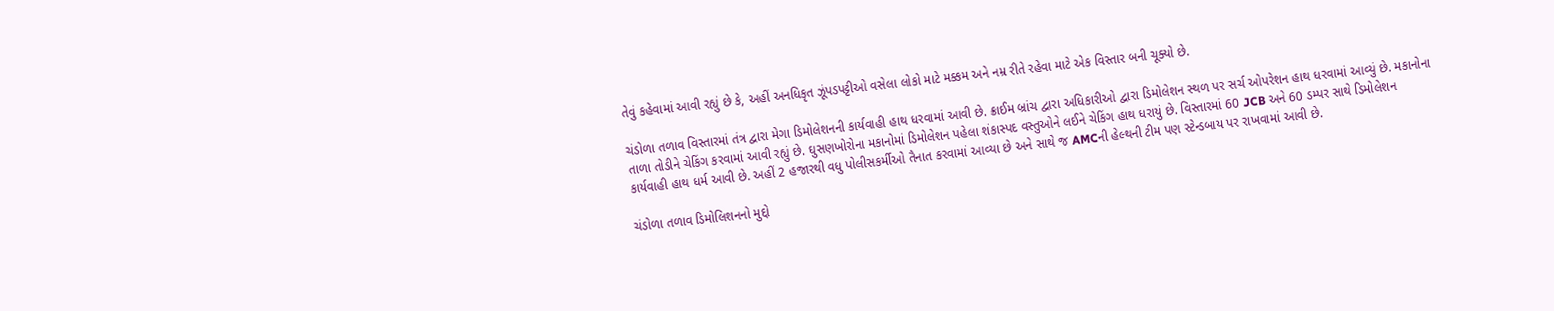તેવું કહેવામાં આવી રહ્યું છે કે, અહીં અનધિકૃત ઝૂંપડપટ્ટીઓ વસેલા લોકો માટે મક્કમ અને નમ્ર રીતે રહેવા માટે એક વિસ્તાર બની ચૂક્યો છે.

ચંડોળા તળાવ વિસ્તારમાં તંત્ર દ્વારા મેગા ડિમોલેશનની કાર્યવાહી હાથ ધરવામાં આવી છે. ક્રાઈમ બ્રાંચ દ્વારા અધિકારીઓ દ્વારા ડિમોલેશન સ્થળ પર સર્ચ ઓપરેશન હાથ ધરવામાં આવ્યું છે. મકાનોના તાળા તોડીને ચેકિંગ કરવામાં આવી રહ્યું છે. ઘુસણખોરોના મકાનોમાં ડિમોલેશન પહેલા શંકાસ્પદ વસ્તુઓને લઈને ચેકિંગ હાથ ધરાયું છે. વિસ્તારમાં 60 JCB અને 60 ડમ્પર સાથે ડિમોલેશન કાર્યવાહી હાથ ધર્મ આવી છે. અહીં 2 હજારથી વધુ પોલીસકર્મીઓ તૈનાત કરવામાં આવ્યા છે અને સાથે જ AMCની હેલ્થની ટીમ પણ સ્ટેન્ડબાય પર રાખવામાં આવી છે.

ચંડોળા તળાવ ડિમોલિશનનો મુદ્દો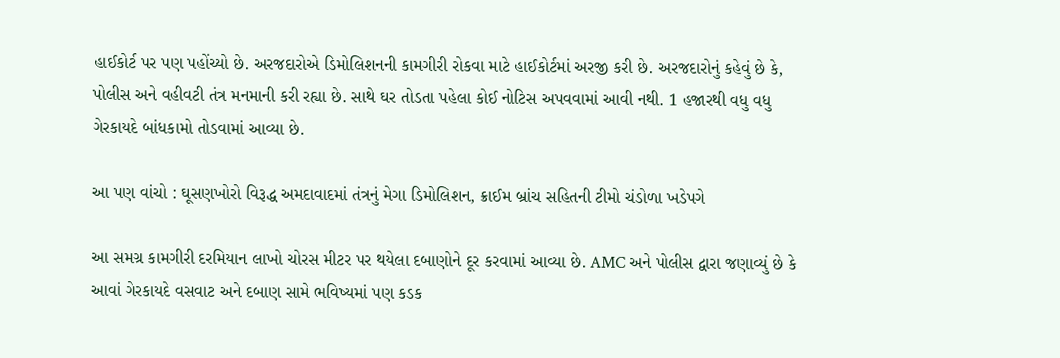હાઈકોર્ટ પર પણ પહોંચ્યો છે. અરજદારોએ ડિમોલિશનની કામગીરી રોકવા માટે હાઈકોર્ટમાં અરજી કરી છે. અરજદારોનું કહેવું છે કે, પોલીસ અને વહીવટી તંત્ર મનમાની કરી રહ્યા છે. સાથે ઘર તોડતા પહેલા કોઈ નોટિસ અપવવામાં આવી નથી. 1 હજારથી વધુ વધુ ગેરકાયદે બાંધકામો તોડવામાં આવ્યા છે.

આ પણ વાંચો : ઘૂસણખોરો વિરૂદ્ધ અમદાવાદમાં તંત્રનું મેગા ડિમોલિશન, ક્રાઈમ બ્રાંચ સહિતની ટીમો ચંડોળા ખડેપગે

આ સમગ્ર કામગીરી દરમિયાન લાખો ચોરસ મીટર પર થયેલા દબાણોને દૂર કરવામાં આવ્યા છે. AMC અને પોલીસ દ્વારા જણાવ્યું છે કે આવાં ગેરકાયદે વસવાટ અને દબાણ સામે ભવિષ્યમાં પણ કડક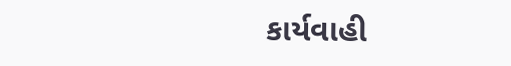કાર્યવાહી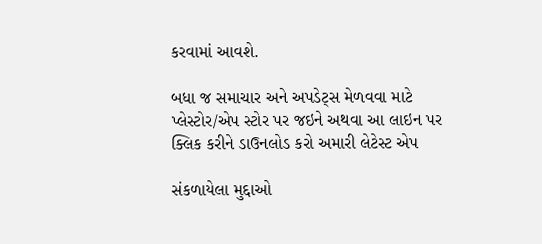કરવામાં આવશે.

બધા જ સમાચાર અને અપડેટ્સ મેળવવા માટે પ્લેસ્ટોર/એપ સ્ટોર પર જઇને અથવા આ લાઇન પર ક્લિક કરીને ડાઉનલોડ કરો અમારી લેટેસ્ટ એપ

સંકળાયેલા મુદ્દાઓ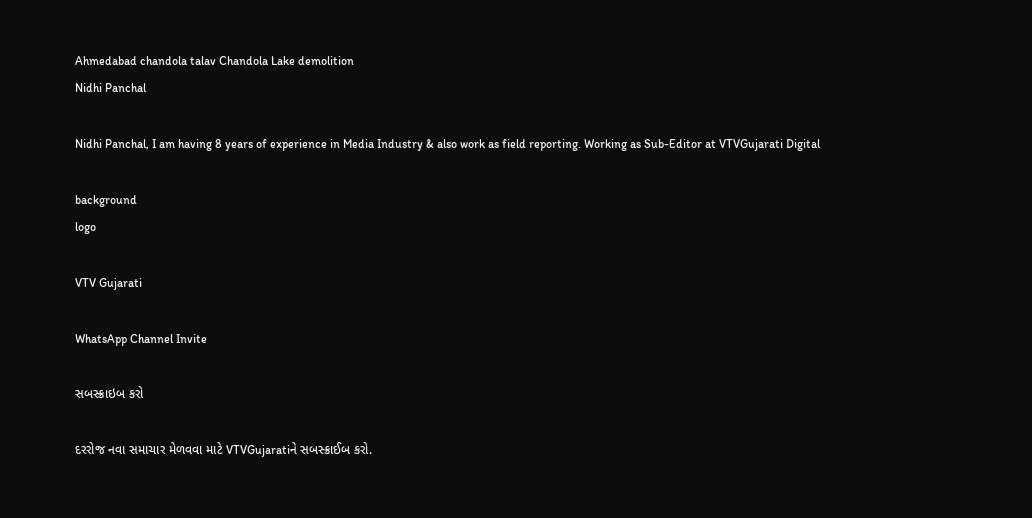Ahmedabad chandola talav Chandola Lake demolition
Nidhi Panchal

Nidhi Panchal, I am having 8 years of experience in Media Industry & also work as field reporting. Working as Sub-Editor at VTVGujarati Digital

background
logo

VTV Gujarati

WhatsApp Channel Invite

સબસ્ક્રાઇબ કરો

દરરોજ નવા સમાચાર મેળવવા માટે VTVGujaratiને સબસ્ક્રાઈબ કરો.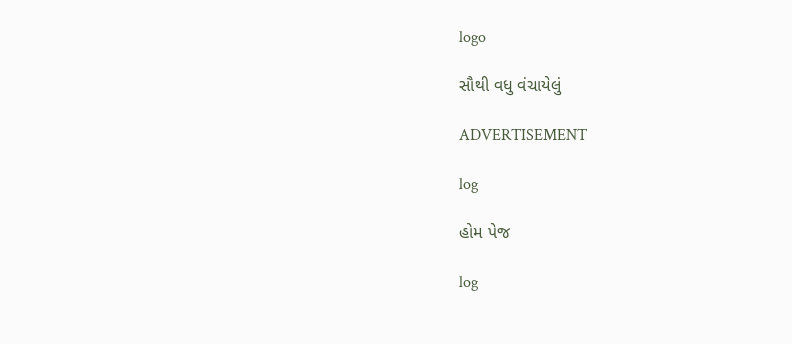logo

સૌથી વધુ વંચાયેલું

ADVERTISEMENT

log

હોમ પેજ

log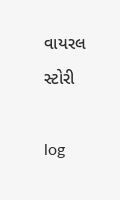વાયરલ સ્ટોરી

log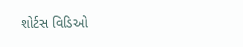શોર્ટસ વિડિઓ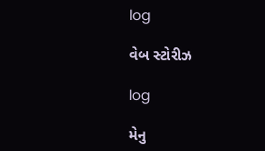log

વેબ સ્ટોરીઝ

log

મેનુ